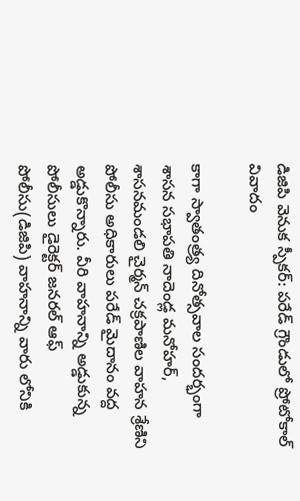డిజిపి వెనుక స్పీకర్: పరేడ్ గ్రౌండులో ప్రోటోకాల్ వివాదం

కాగా స్వాతంత్ర్య దినోత్సవాల సందర్భంగా శాసన సభాపతి నాదెండ్ల మనోహర్, శాసనమండలి చైర్మన్ చక్రపాణిల వాహన శ్రేణిని పోలీసు అధికారులు పరేడ్ మైదానం వద్ద అడ్డుకొన్నారు. వీరి వాహనాన్ని అడ్డుకున్న పోలీసులు డైరెక్టర్ జనరల్ ఆఫ్ పోలీసు(డిజిపి) వాహనాన్ని వారు లోనికి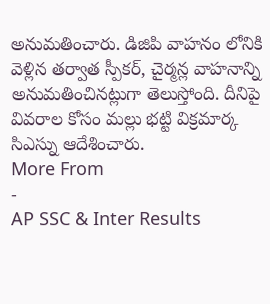అనుమతించారు. డిజిపి వాహనం లోనికి వెళ్లిన తర్వాత స్పీకర్, చైర్మన్ల వాహనాన్ని అనుమతించినట్లుగా తెలుస్తోంది. దీనిపై వివరాల కోసం మల్లు భట్టి విక్రమార్క సిఎస్ను ఆదేశించారు.
More From
-
AP SSC & Inter Results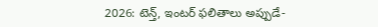2026: టెన్త్, ఇంటర్ ఫలితాలు అప్పుడే-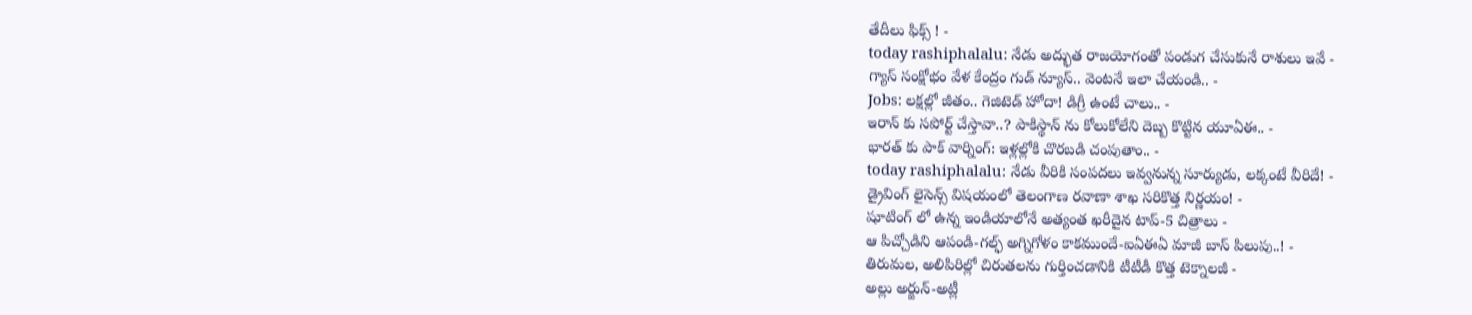తేదీలు ఫిక్స్ ! -
today rashiphalalu: నేడు అద్భుత రాజయోగంతో పండుగ చేసుకునే రాశులు ఇవే -
గ్యాస్ సంక్షోభం వేళ కేంద్రం గుడ్ న్యూస్.. వెంటనే ఇలా చేయండి.. -
Jobs: లక్షల్లో జీతం.. గెజిటెడ్ హోదా! డిగ్రీ ఉంటే చాలు.. -
ఇరాన్ కు సపోర్ట్ చేస్తావా..? పాకిస్థాన్ ను కోలుకోలేని దెబ్బ కొట్టిన యూఏఈ.. -
భారత్ కు పాక్ వార్నింగ్: ఇళ్లల్లోకి చొరబడి చంపుతాం.. -
today rashiphalalu: నేడు వీరికి సంపదలు ఇవ్వనున్న సూర్యుడు, లక్కంటే వీరిదే! -
డ్రైవింగ్ లైసెన్స్ విషయంలో తెలంగాణ రవాణా శాఖ సరికొత్త నిర్ణయం! -
షూటింగ్ లో ఉన్న ఇండియాలోనే అత్యంత ఖరీదైన టాప్-5 చిత్రాలు -
ఆ పిచ్చోడిని ఆపండి-గల్ఫ్ అగ్నిగోళం కాకముందే-ఐఏఈఏ మాజీ బాస్ పిలుపు..! -
తిరుమల, అలిపిరిల్లో చిరుతలను గుర్తించడానికి టీటీడీ కొత్త టెక్నాలజీ -
అల్లు అర్జున్-అట్లీ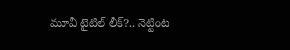మూవీ టైటిల్ లీక్?.. నెట్టింట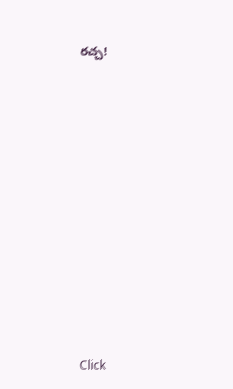రచ్చ!












Click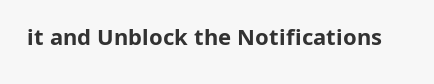it and Unblock the Notifications